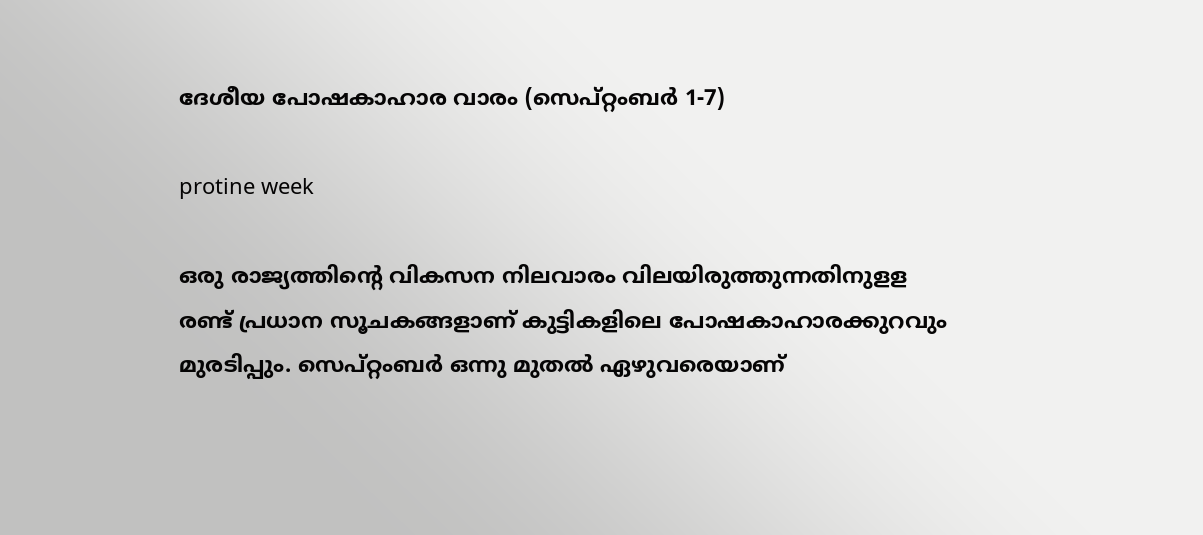ദേശീയ പോഷകാഹാര വാരം (സെപ്റ്റംബർ 1-7)

protine week

ഒരു രാജ്യത്തിന്റെ വികസന നിലവാരം വിലയിരുത്തുന്നതിനുളള രണ്ട് പ്രധാന സൂചകങ്ങളാണ് കുട്ടികളിലെ പോഷകാഹാരക്കുറവും മുരടിപ്പും. സെപ്റ്റംബർ ഒന്നു മുതല്‍ ഏഴുവരെയാണ്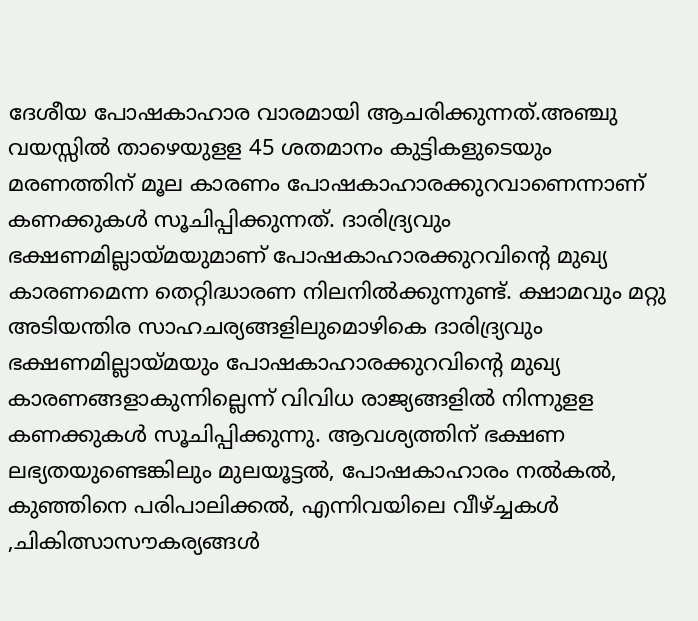ദേശീയ പോഷകാഹാര വാരമായി ആചരിക്കുന്നത്.അഞ്ചു വയസ്സില്‍ താഴെയുളള 45 ശതമാനം കുട്ടികളുടെയും മരണത്തിന് മൂല കാരണം പോഷകാഹാരക്കുറവാണെന്നാണ് കണക്കുകള്‍ സൂചിപ്പിക്കുന്നത്. ദാരിദ്ര്യവും ഭക്ഷണമില്ലായ്മയുമാണ് പോഷകാഹാരക്കുറവിന്റെ മുഖ്യ കാരണമെന്ന തെറ്റിദ്ധാരണ നിലനില്‍ക്കുന്നുണ്ട്. ക്ഷാമവും മറ്റു അടിയന്തിര സാഹചര്യങ്ങളിലുമൊഴികെ ദാരിദ്ര്യവും ഭക്ഷണമില്ലായ്മയും പോഷകാഹാരക്കുറവിന്റെ മുഖ്യ കാരണങ്ങളാകുന്നില്ലെന്ന് വിവിധ രാജ്യങ്ങളില്‍ നിന്നുളള കണക്കുകള്‍ സൂചിപ്പിക്കുന്നു. ആവശ്യത്തിന് ഭക്ഷണ ലഭ്യതയുണ്ടെങ്കിലും മുലയൂട്ടല്‍, പോഷകാഹാരം നല്‍കല്‍, കുഞ്ഞിനെ പരിപാലിക്കല്‍, എന്നിവയിലെ വീഴ്ച്ചകള്‍ ,ചികിത്സാസൗകര്യങ്ങള്‍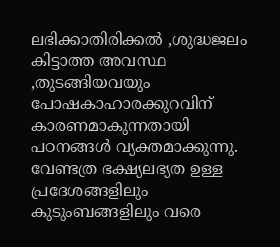ലഭിക്കാതിരിക്കല്‍ ,ശുദ്ധജലം കിട്ടാത്ത അവസ്ഥ ,തുടങ്ങിയവയും പോഷകാഹാരക്കുറവിന് കാരണമാകുന്നതായി പഠനങ്ങള്‍ വ്യക്തമാക്കുന്നു. വേണ്ടത്ര ഭക്ഷ്യലഭ്യത ഉള്ള പ്രദേശങ്ങളിലും കുടുംബങ്ങളിലും വരെ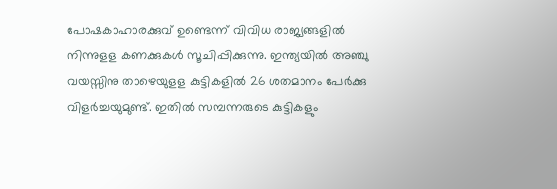പോഷകാഹാരക്കുവ് ഉണ്ടെന്ന് വിവിധ രാജ്യങ്ങളില്‍ നിന്നുളള കണക്കുകള്‍ സൂചിപ്പിക്കുന്നു. ഇന്ത്യയില്‍ അഞ്ചു വയസ്സിനു താഴെയുളള കുട്ടികളില്‍ 26 ശതമാനം പേര്‍ക്കു വിളര്‍ച്ചയുമുണ്ട്. ഇതില്‍ സമ്പന്നരുടെ കുട്ടികളും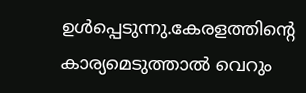ഉള്‍പ്പെടുന്നു.കേരളത്തിന്റെ കാര്യമെടുത്താല്‍ വെറും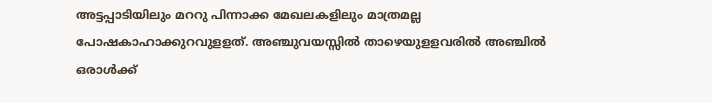അട്ടപ്പാടിയിലും മററു പിന്നാക്ക മേഖലകളിലും മാത്രമല്ല പോഷകാഹാക്കുറവുളളത്. അഞ്ചുവയസ്സില്‍ താഴെയുളളവരില്‍ അഞ്ചില്‍ ഒരാള്‍ക്ക്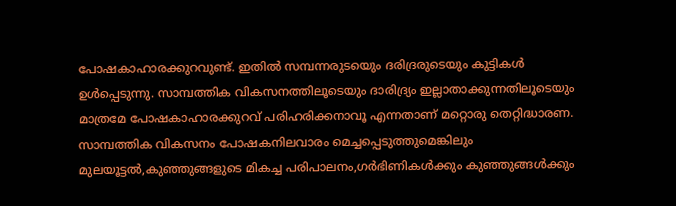പോഷകാഹാരക്കുറവുണ്ട്. ഇതില്‍ സമ്പന്നരുടയെും ദരിദ്രരുടെയും കുട്ടികള്‍ ഉള്‍പ്പെടുന്നു. സാമ്പത്തിക വികസനത്തിലൂടെയും ദാരിദ്ര്യം ഇല്ലാതാക്കുന്നതിലൂടെയും മാത്രമേ പോഷകാഹാരക്കുറവ് പരിഹരിക്കനാവൂ എന്നതാണ് മറ്റൊരു തെറ്റിദ്ധാരണ. സാമ്പത്തിക വികസനം പോഷകനിലവാരം മെച്ചപ്പെടുത്തുമെങ്കിലും മുലയൂട്ടല്‍,കുഞ്ഞുങ്ങളുടെ മികച്ച പരിപാലനം,ഗര്‍ഭിണികള്‍ക്കും കുഞ്ഞുങ്ങള്‍ക്കും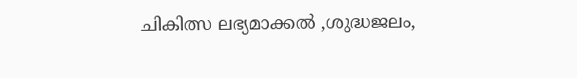ചികിത്സ ലഭ്യമാക്കല്‍ ,ശുദ്ധജലം,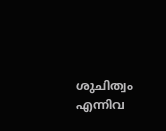ശുചിത്വം എന്നിവ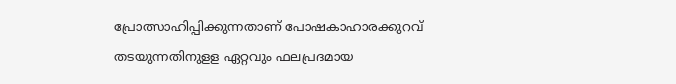പ്രോത്സാഹിപ്പിക്കുന്നതാണ് പോഷകാഹാരക്കുറവ് തടയുന്നതിനുളള ഏറ്റവും ഫലപ്രദമായ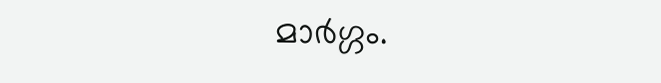മാര്‍ഗ്ഗം.